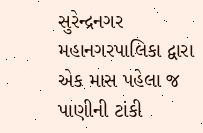સુરેન્દ્રનગર મહાનગરપાલિકા દ્વારા એક માસ પહેલા જ પાણીની ટાંકી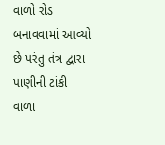વાળો રોડ બનાવવામાં આવ્યો છે પરંતુ તંત્ર દ્વારા પાણીની ટાંકી વાળા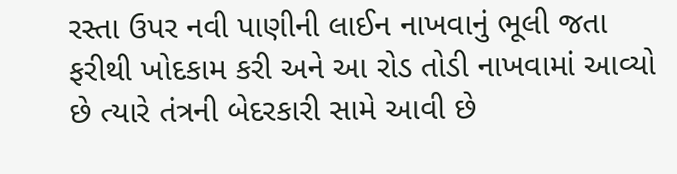રસ્તા ઉપર નવી પાણીની લાઈન નાખવાનું ભૂલી જતા ફરીથી ખોદકામ કરી અને આ રોડ તોડી નાખવામાં આવ્યો છે ત્યારે તંત્રની બેદરકારી સામે આવી છે